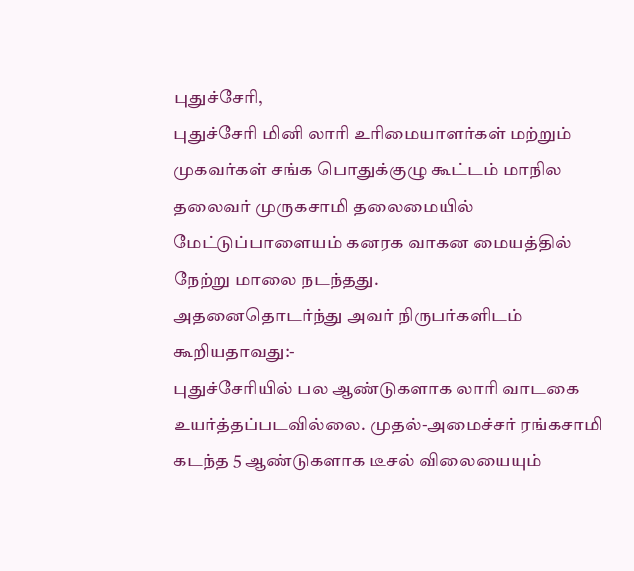புதுச்சேரி,
புதுச்சேரி மினி லாரி உரிமையாளர்கள் மற்றும் முகவர்கள் சங்க பொதுக்குழு கூட்டம் மாநில தலைவர் முருகசாமி தலைமையில் மேட்டுப்பாளையம் கனரக வாகன மையத்தில் நேற்று மாலை நடந்தது.
அதனைதொடர்ந்து அவர் நிருபர்களிடம் கூறியதாவது:-
புதுச்சேரியில் பல ஆண்டுகளாக லாரி வாடகை உயர்த்தப்படவில்லை. முதல்-அமைச்சர் ரங்கசாமி கடந்த 5 ஆண்டுகளாக டீசல் விலையையும்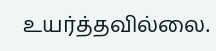உயர்த்தவில்லை.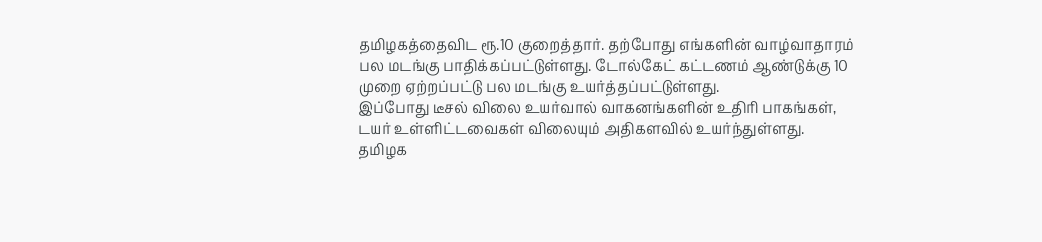தமிழகத்தைவிட ரூ.10 குறைத்தார். தற்போது எங்களின் வாழ்வாதாரம் பல மடங்கு பாதிக்கப்பட்டுள்ளது. டோல்கேட் கட்டணம் ஆண்டுக்கு 10 முறை ஏற்றப்பட்டு பல மடங்கு உயர்த்தப்பட்டுள்ளது.
இப்போது டீசல் விலை உயர்வால் வாகனங்களின் உதிரி பாகங்கள், டயர் உள்ளிட்டவைகள் விலையும் அதிகளவில் உயர்ந்துள்ளது. தமிழக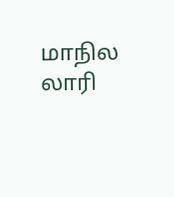மாநில லாரி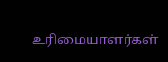உரிமையாளர்கள்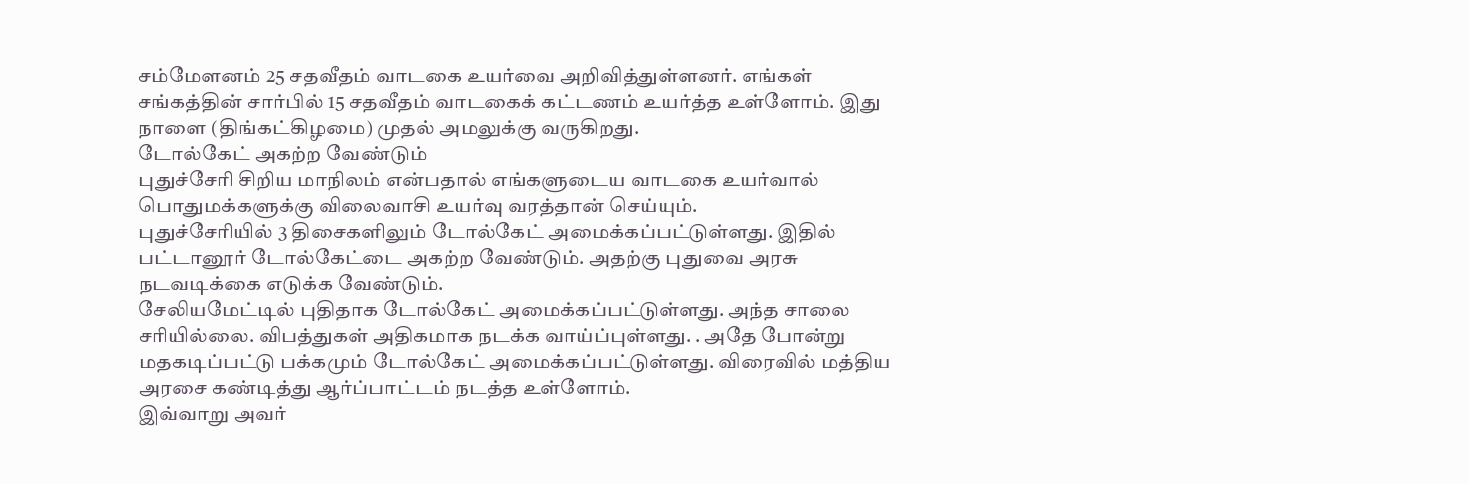சம்மேளனம் 25 சதவீதம் வாடகை உயர்வை அறிவித்துள்ளனர். எங்கள் சங்கத்தின் சார்பில் 15 சதவீதம் வாடகைக் கட்டணம் உயர்த்த உள்ளோம். இது நாளை (திங்கட்கிழமை) முதல் அமலுக்கு வருகிறது.
டோல்கேட் அகற்ற வேண்டும்
புதுச்சேரி சிறிய மாநிலம் என்பதால் எங்களுடைய வாடகை உயர்வால் பொதுமக்களுக்கு விலைவாசி உயர்வு வரத்தான் செய்யும்.
புதுச்சேரியில் 3 திசைகளிலும் டோல்கேட் அமைக்கப்பட்டுள்ளது. இதில் பட்டானூர் டோல்கேட்டை அகற்ற வேண்டும். அதற்கு புதுவை அரசு நடவடிக்கை எடுக்க வேண்டும்.
சேலியமேட்டில் புதிதாக டோல்கேட் அமைக்கப்பட்டுள்ளது. அந்த சாலை சரியில்லை. விபத்துகள் அதிகமாக நடக்க வாய்ப்புள்ளது. . அதே போன்று மதகடிப்பட்டு பக்கமும் டோல்கேட் அமைக்கப்பட்டுள்ளது. விரைவில் மத்திய அரசை கண்டித்து ஆர்ப்பாட்டம் நடத்த உள்ளோம்.
இவ்வாறு அவர்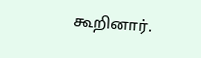கூறினார்.